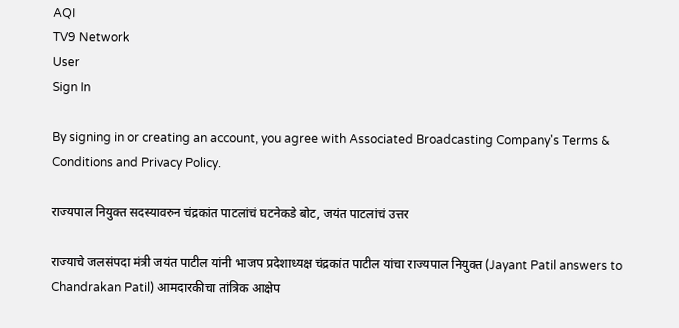AQI
TV9 Network
User
Sign In

By signing in or creating an account, you agree with Associated Broadcasting Company's Terms & Conditions and Privacy Policy.

राज्यपाल नियुक्त सदस्यावरुन चंद्रकांत पाटलांचं घटनेकडे बोट, जयंत पाटलांचं उत्तर

राज्याचे जलसंपदा मंत्री जयंत पाटील यांनी भाजप प्रदेशाध्यक्ष चंद्रकांत पाटील यांचा राज्यपाल नियुक्त (Jayant Patil answers to Chandrakan Patil) आमदारकीचा तांत्रिक आक्षेप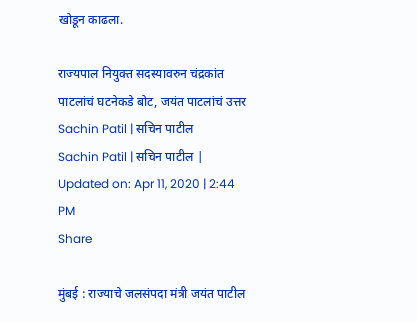खोडून काढला.

राज्यपाल नियुक्त सदस्यावरुन चंद्रकांत पाटलांचं घटनेकडे बोट, जयंत पाटलांचं उत्तर
Sachin Patil | सचिन पाटील
Sachin Patil | सचिन पाटील | Updated on: Apr 11, 2020 | 2:44 PM
Share

मुंबई : राज्याचे जलसंपदा मंत्री जयंत पाटील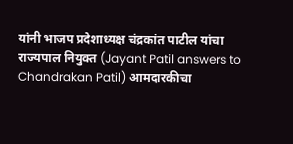यांनी भाजप प्रदेशाध्यक्ष चंद्रकांत पाटील यांचा राज्यपाल नियुक्त (Jayant Patil answers to Chandrakan Patil) आमदारकीचा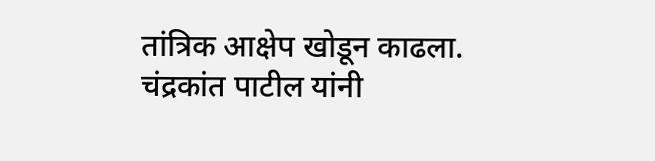तांत्रिक आक्षेप खोडून काढला. चंद्रकांत पाटील यांनी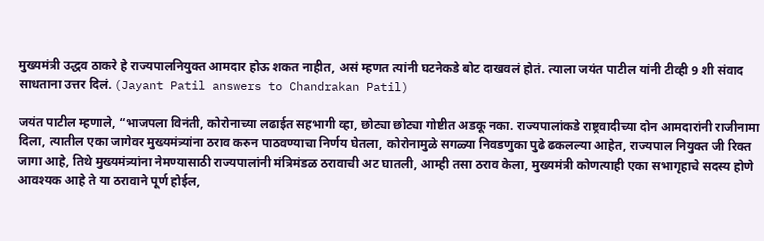मुख्यमंत्री उद्धव ठाकरे हे राज्यपालनियुक्त आमदार होऊ शकत नाहीत, असं म्हणत त्यांनी घटनेकडे बोट दाखवलं होतं. त्याला जयंत पाटील यांनी टीव्ही 9 शी संवाद साधताना उत्तर दिलं. (Jayant Patil answers to Chandrakan Patil)

जयंत पाटील म्हणाले, “भाजपला विनंती, कोरोनाच्या लढाईत सहभागी व्हा, छोट्या छोट्या गोष्टीत अडकू नका. राज्यपालांकडे राष्ट्रवादीच्या दोन आमदारांनी राजीनामा दिला, त्यातील एका जागेवर मुख्यमंत्र्यांना ठराव करुन पाठवण्याचा निर्णय घेतला, कोरोनामुळे सगळ्या निवडणुका पुढे ढकलल्या आहेत, राज्यपाल नियुक्त जी रिक्त जागा आहे, तिथे मुख्यमंत्र्यांना नेमण्यासाठी राज्यपालांनी मंत्रिमंडळ ठरावाची अट घातली, आम्ही तसा ठराव केला, मुख्यमंत्री कोणत्याही एका सभागृहाचे सदस्य होणे आवश्यक आहे ते या ठरावाने पूर्ण होईल,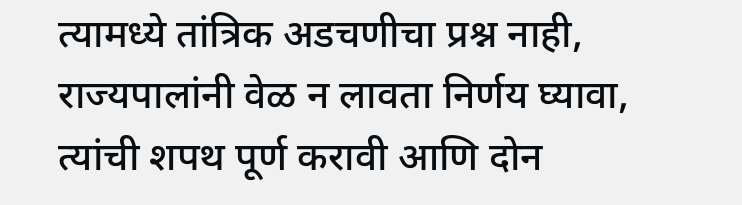त्यामध्ये तांत्रिक अडचणीचा प्रश्न नाही, राज्यपालांनी वेळ न लावता निर्णय घ्यावा, त्यांची शपथ पूर्ण करावी आणि दोन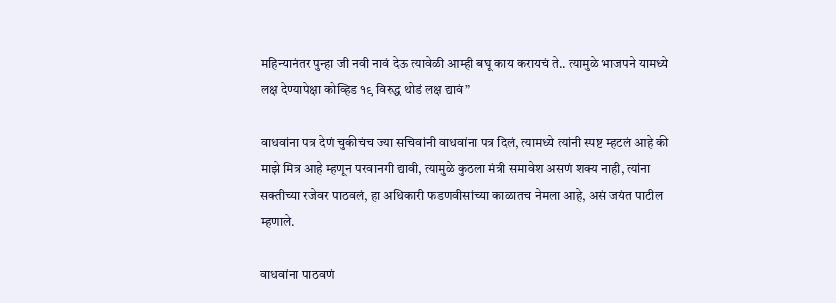महिन्यानंतर पुन्हा जी नवी नावं देऊ त्यावेळी आम्ही बघू काय करायचं ते.. त्यामुळे भाजपने यामध्ये लक्ष देण्यापेक्षा कोव्हिड १९ विरुद्ध थोडं लक्ष द्यावं”

वाधवांना पत्र देणं चुकीचंच ज्या सचिवांनी वाधवांना पत्र दिलं, त्यामध्ये त्यांनी स्पष्ट म्हटलं आहे की माझे मित्र आहे म्हणून परवानगी द्यावी, त्यामुळे कुठला मंत्री समावेश असणं शक्य नाही, त्यांना सक्तीच्या रजेवर पाठवलं, हा अधिकारी फडणवीसांच्या काळातच नेमला आहे, असं जयंत पाटील म्हणाले.

वाधवांना पाठवणं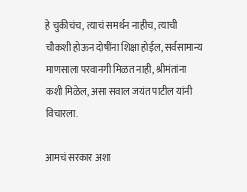हे चुकीचंच, त्याचं समर्थन नाहीच, त्याची चौकशी होऊन दोषींना शिक्षा होईल, सर्वसामान्य माणसाला परवानगी मिळत नाही, श्रीमंतांना कशी मिळेल, असा सवाल जयंत पाटील यांनी विचारला.

आमचं सरकार अशा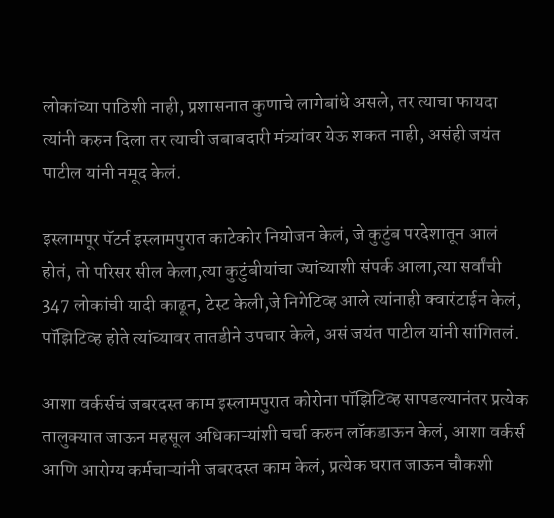लोकांच्या पाठिशी नाही, प्रशासनात कुणाचे लागेबांधे असले, तर त्याचा फायदा त्यांनी करुन दिला तर त्याची जबाबदारी मंत्र्यांवर येऊ शकत नाही, असंही जयंत पाटील यांनी नमूद केलं.

इस्लामपूर पॅटर्न इस्लामपुरात काटेकोर नियोजन केलं, जे कुटुंब परदेशातून आलं होतं, तो परिसर सील केला,त्या कुटुंबीयांचा ज्यांच्याशी संपर्क आला,त्या सर्वांची 347 लोकांची यादी काढून, टेस्ट केली,जे निगेटिव्ह आले त्यांनाही क्वारंटाईन केलं, पॉझिटिव्ह होते त्यांच्यावर तातडीने उपचार केले, असं जयंत पाटील यांनी सांगितलं.

आशा वर्कर्सचं जबरदस्त काम इस्लामपुरात कोरोना पॉझिटिव्ह सापडल्यानंतर प्रत्येक तालुक्यात जाऊन महसूल अधिकाऱ्यांशी चर्चा करुन लॉकडाऊन केलं, आशा वर्कर्स आणि आरोग्य कर्मचाऱ्यांनी जबरदस्त काम केलं, प्रत्येक घरात जाऊन चौकशी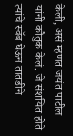केली, असं म्हणत जयंत पाटील यांनी कौतुक केलं. जे संशयित होते त्यांचे स्वॅब घेऊन तातडीने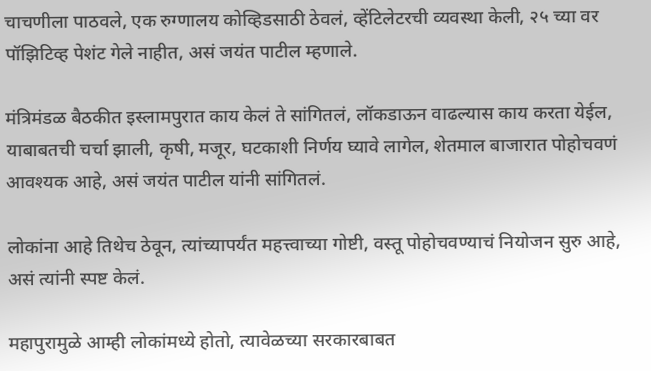चाचणीला पाठवले, एक रुग्णालय कोव्हिडसाठी ठेवलं, व्हेंटिलेटरची व्यवस्था केली, २५ च्या वर पॉझिटिव्ह पेशंट गेले नाहीत, असं जयंत पाटील म्हणाले.

मंत्रिमंडळ बैठकीत इस्लामपुरात काय केलं ते सांगितलं, लॉकडाऊन वाढल्यास काय करता येईल, याबाबतची चर्चा झाली, कृषी, मजूर, घटकाशी निर्णय घ्यावे लागेल, शेतमाल बाजारात पोहोचवणं आवश्यक आहे, असं जयंत पाटील यांनी सांगितलं.

लोकांना आहे तिथेच ठेवून, त्यांच्यापर्यंत महत्त्वाच्या गोष्टी, वस्तू पोहोचवण्याचं नियोजन सुरु आहे, असं त्यांनी स्पष्ट केलं.

महापुरामुळे आम्ही लोकांमध्ये होतो, त्यावेळच्या सरकारबाबत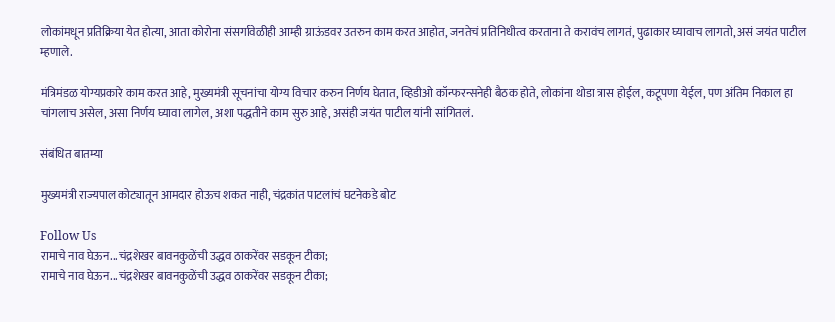लोकांमधून प्रतिक्रिया येत होत्या, आता कोरोना संसर्गावेळीही आम्ही ग्राऊंडवर उतरुन काम करत आहोत, जनतेचं प्रतिनिधीत्व करताना ते करावंच लागतं, पुढाकार घ्यावाच लागतो, असं जयंत पाटील म्हणाले.

मंत्रिमंडळ योग्यप्रकारे काम करत आहे, मुख्यमंत्री सूचनांचा योग्य विचार करुन निर्णय घेतात, व्हिडीओ कॉन्फरन्सनेही बैठक होते, लोकांना थोडा त्रास होईल, कटूपणा येईल, पण अंतिम निकाल हा चांगलाच असेल, असा निर्णय घ्यावा लागेल, अशा पद्धतीने काम सुरु आहे, असंही जयंत पाटील यांनी सांगितलं.

संबंधित बातम्या

मुख्यमंत्री राज्यपाल कोट्यातून आमदार होऊच शकत नाही, चंद्रकांत पाटलांचं घटनेकडे बोट

Follow Us
रामाचे नाव घेऊन...चंद्रशेखर बावनकुळेंची उद्धव ठाकरेंवर सडकून टीका;
रामाचे नाव घेऊन...चंद्रशेखर बावनकुळेंची उद्धव ठाकरेंवर सडकून टीका;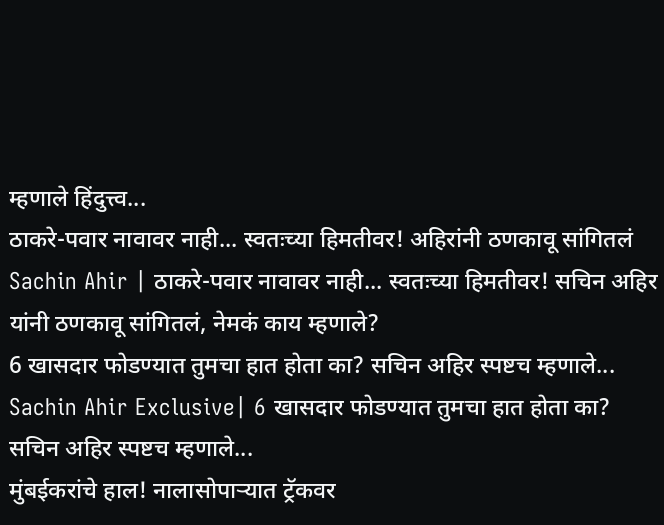म्हणाले हिंदुत्त्व...
ठाकरे-पवार नावावर नाही... स्वतःच्या हिमतीवर! अहिरांनी ठणकावू सांगितलं
Sachin Ahir | ठाकरे-पवार नावावर नाही... स्वतःच्या हिमतीवर! सचिन अहिर यांनी ठणकावू सांगितलं, नेमकं काय म्हणाले?
6 खासदार फोडण्यात तुमचा हात होता का? सचिन अहिर स्पष्टच म्हणाले...
Sachin Ahir Exclusive| 6 खासदार फोडण्यात तुमचा हात होता का? सचिन अहिर स्पष्टच म्हणाले...
मुंबईकरांचे हाल! नालासोपाऱ्यात ट्रॅकवर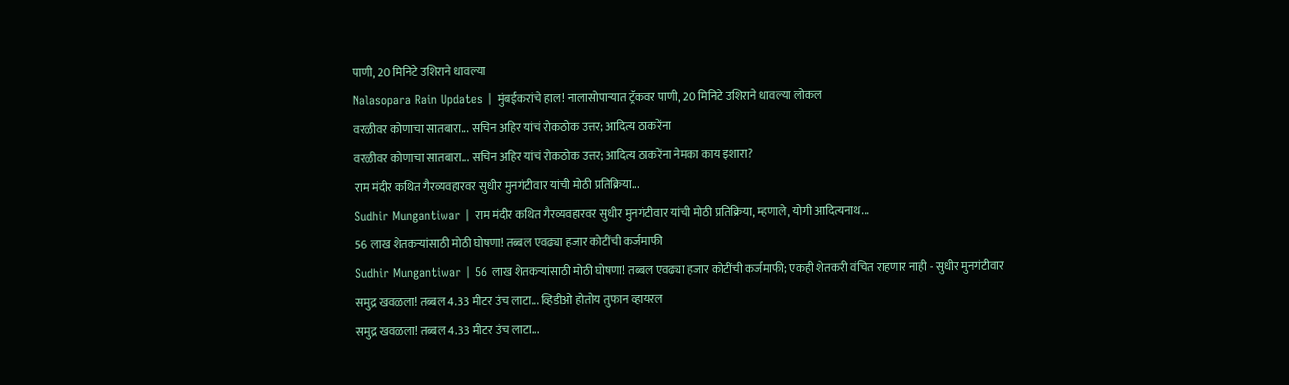पाणी, 20 मिनिटे उशिराने धावल्या
Nalasopara Rain Updates | मुंबईकरांचे हाल! नालासोपाऱ्यात ट्रॅकवर पाणी, 20 मिनिटे उशिराने धावल्या लोकल
वरळीवर कोणाचा सातबारा... सचिन अहिर यांचं रोकठोक उत्तर; आदित्य ठाकरेंना
वरळीवर कोणाचा सातबारा... सचिन अहिर यांचं रोकठोक उत्तर; आदित्य ठाकरेंना नेमका काय इशारा?
राम मंदीर कथित गैरव्यवहारवर सुधीर मुनगंटीवार यांची मोठी प्रतिक्रिया...
Sudhir Mungantiwar | राम मंदीर कथित गैरव्यवहारवर सुधीर मुनगंटीवार यांची मोठी प्रतिक्रिया, म्हणाले, योगी आदित्यनाथ...
56 लाख शेतकऱ्यांसाठी मोठी घोषणा! तब्बल एवढ्या हजार कोटींची कर्जमाफी
Sudhir Mungantiwar | 56 लाख शेतकऱ्यांसाठी मोठी घोषणा! तब्बल एवढ्या हजार कोटींची कर्जमाफी; एकही शेतकरी वंचित राहणार नाही - सुधीर मुनगंटीवार
समुद्र खवळला! तब्बल 4.33 मीटर उंच लाटा... व्हिडीओ होतोय तुफान व्हायरल
समुद्र खवळला! तब्बल 4.33 मीटर उंच लाटा...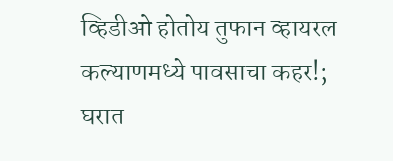व्हिडीओ होतोय तुफान व्हायरल
कल्याणमध्ये पावसाचा कहर!; घरात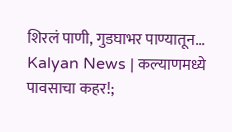शिरलं पाणी, गुडघाभर पाण्यातून...
Kalyan News | कल्याणमध्ये पावसाचा कहर!;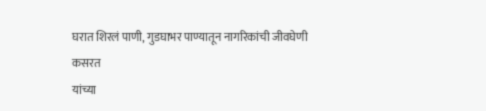घरात शिरलं पाणी, गुडघाभर पाण्यातून नागरिकांची जीवघेणी कसरत
यांच्या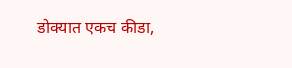डोक्यात एकच कीडा,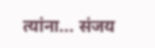त्यांना... संजय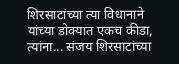शिरसाटांच्या त्या विधानाने
यांच्या डोक्यात एकच कीडा, त्यांना... संजय शिरसाटांच्या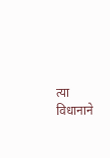त्या विधानाने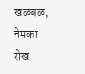खळबळ, नेमका रोख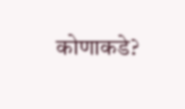कोणाकडे?